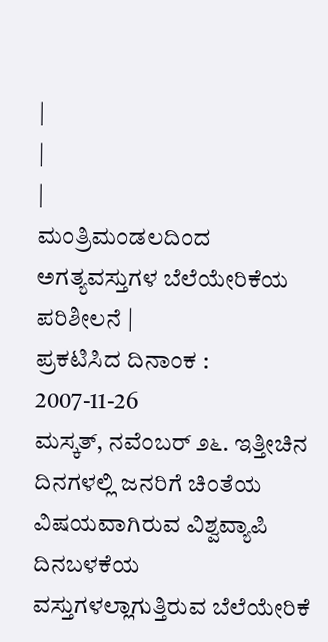|
|
|
ಮಂತ್ರಿಮಂಡಲದಿಂದ ಅಗತ್ಯವಸ್ತುಗಳ ಬೆಲೆಯೇರಿಕೆಯ ಪರಿಶೀಲನೆ |
ಪ್ರಕಟಿಸಿದ ದಿನಾಂಕ : 2007-11-26
ಮಸ್ಕತ್, ನವೆಂಬರ್ ೨೬. ಇತ್ತೀಚಿನ ದಿನಗಳಲ್ಲಿ ಜನರಿಗೆ ಚಿಂತೆಯ ವಿಷಯವಾಗಿರುವ ವಿಶ್ವವ್ಯಾಪಿ ದಿನಬಳಕೆಯ ವಸ್ತುಗಳಲ್ಲಾಗುತ್ತಿರುವ ಬೆಲೆಯೇರಿಕೆ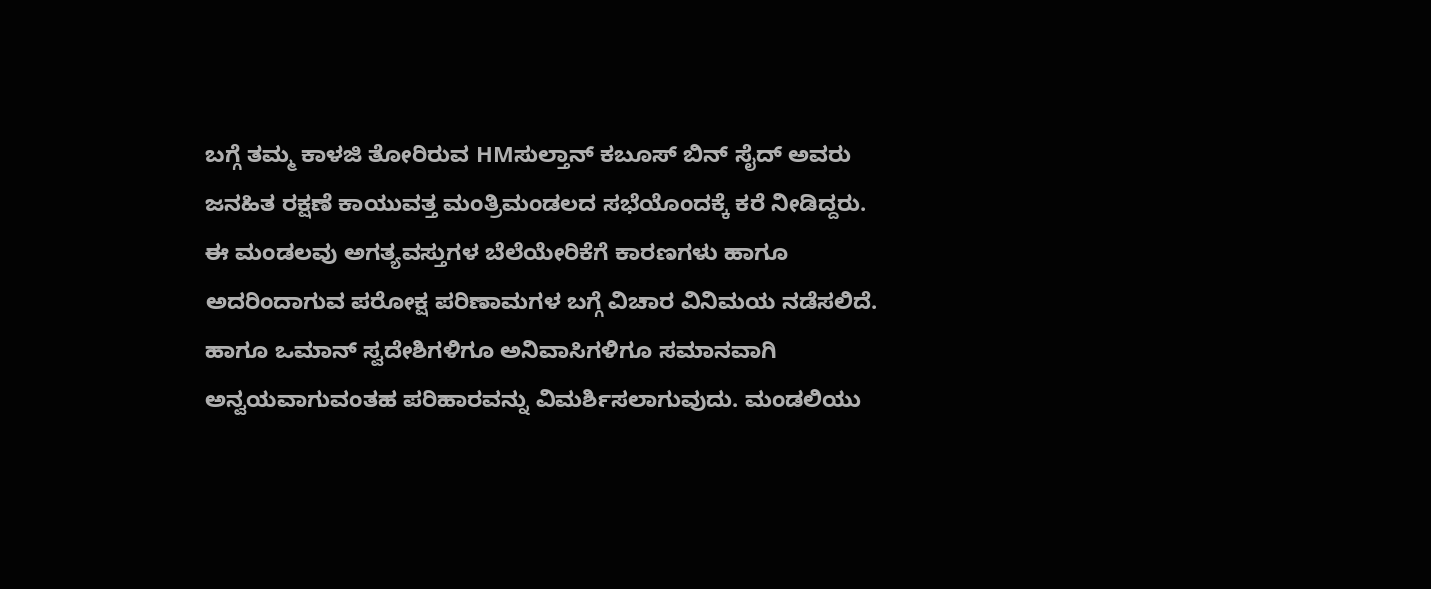ಬಗ್ಗೆ ತಮ್ಮ ಕಾಳಜಿ ತೋರಿರುವ HMಸುಲ್ತಾನ್ ಕಬೂಸ್ ಬಿನ್ ಸೈದ್ ಅವರು ಜನಹಿತ ರಕ್ಷಣೆ ಕಾಯುವತ್ತ ಮಂತ್ರಿಮಂಡಲದ ಸಭೆಯೊಂದಕ್ಕೆ ಕರೆ ನೀಡಿದ್ದರು. ಈ ಮಂಡಲವು ಅಗತ್ಯವಸ್ತುಗಳ ಬೆಲೆಯೇರಿಕೆಗೆ ಕಾರಣಗಳು ಹಾಗೂ ಅದರಿಂದಾಗುವ ಪರೋಕ್ಷ ಪರಿಣಾಮಗಳ ಬಗ್ಗೆ ವಿಚಾರ ವಿನಿಮಯ ನಡೆಸಲಿದೆ. ಹಾಗೂ ಒಮಾನ್ ಸ್ವದೇಶಿಗಳಿಗೂ ಅನಿವಾಸಿಗಳಿಗೂ ಸಮಾನವಾಗಿ ಅನ್ವಯವಾಗುವಂತಹ ಪರಿಹಾರವನ್ನು ವಿಮರ್ಶಿಸಲಾಗುವುದು. ಮಂಡಲಿಯು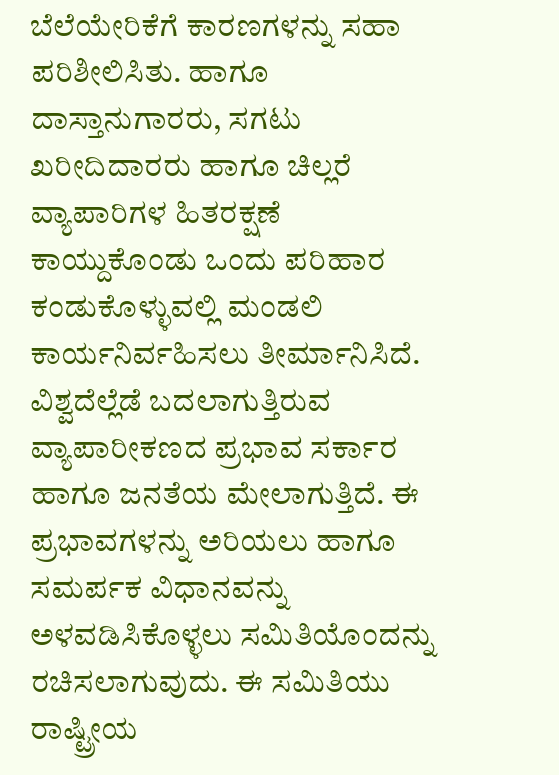ಬೆಲೆಯೇರಿಕೆಗೆ ಕಾರಣಗಳನ್ನು ಸಹಾ ಪರಿಶೀಲಿಸಿತು. ಹಾಗೂ ದಾಸ್ತಾನುಗಾರರು, ಸಗಟು ಖರೀದಿದಾರರು ಹಾಗೂ ಚಿಲ್ಲರೆ ವ್ಯಾಪಾರಿಗಳ ಹಿತರಕ್ಷಣೆ ಕಾಯ್ದುಕೊಂಡು ಒಂದು ಪರಿಹಾರ ಕಂಡುಕೊಳ್ಳುವಲ್ಲಿ ಮಂಡಲಿ ಕಾರ್ಯನಿರ್ವಹಿಸಲು ತೀರ್ಮಾನಿಸಿದೆ.
ವಿಶ್ವದೆಲ್ಲೆಡೆ ಬದಲಾಗುತ್ತಿರುವ ವ್ಯಾಪಾರೀಕಣದ ಪ್ರಭಾವ ಸರ್ಕಾರ ಹಾಗೂ ಜನತೆಯ ಮೇಲಾಗುತ್ತಿದೆ. ಈ ಪ್ರಭಾವಗಳನ್ನು ಅರಿಯಲು ಹಾಗೂ ಸಮರ್ಪಕ ವಿಧಾನವನ್ನು ಅಳವಡಿಸಿಕೊಳ್ಳಲು ಸಮಿತಿಯೊಂದನ್ನು ರಚಿಸಲಾಗುವುದು. ಈ ಸಮಿತಿಯು ರಾಷ್ಟ್ರೀಯ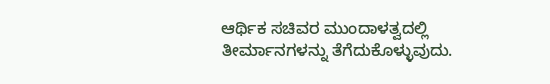ಆರ್ಥಿಕ ಸಚಿವರ ಮುಂದಾಳತ್ವದಲ್ಲಿ ತೀರ್ಮಾನಗಳನ್ನು ತೆಗೆದುಕೊಳ್ಳುವುದು.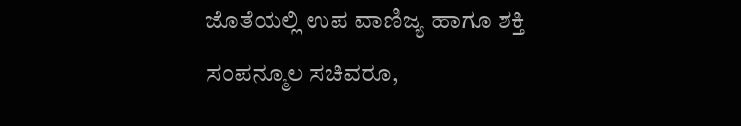ಜೊತೆಯಲ್ಲಿ ಉಪ ವಾಣಿಜ್ಯ ಹಾಗೂ ಶಕ್ತಿ ಸಂಪನ್ಮೂಲ ಸಚಿವರೂ,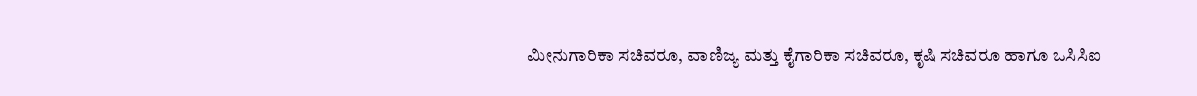ಮೀನುಗಾರಿಕಾ ಸಚಿವರೂ, ವಾಣಿಜ್ಯ ಮತ್ತು ಕೈಗಾರಿಕಾ ಸಚಿವರೂ, ಕೃಷಿ ಸಚಿವರೂ ಹಾಗೂ ಒಸಿಸಿಐ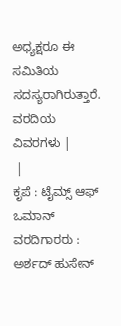ಅಧ್ಯಕ್ಷರೂ ಈ ಸಮಿತಿಯ ಸದಸ್ಯರಾಗಿರುತ್ತಾರೆ.
ವರದಿಯ ವಿವರಗಳು |
 |
ಕೃಪೆ : ಟೈಮ್ಸ್ ಆಫ್ ಒಮಾನ್ ವರದಿಗಾರರು : ಅರ್ಶದ್ ಹುಸೇನ್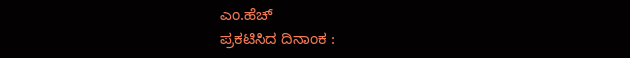ಎಂ.ಹೆಚ್
ಪ್ರಕಟಿಸಿದ ದಿನಾಂಕ :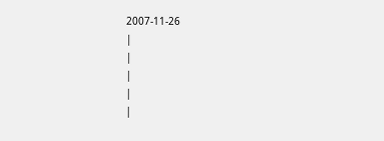2007-11-26
|
|
|
|
|